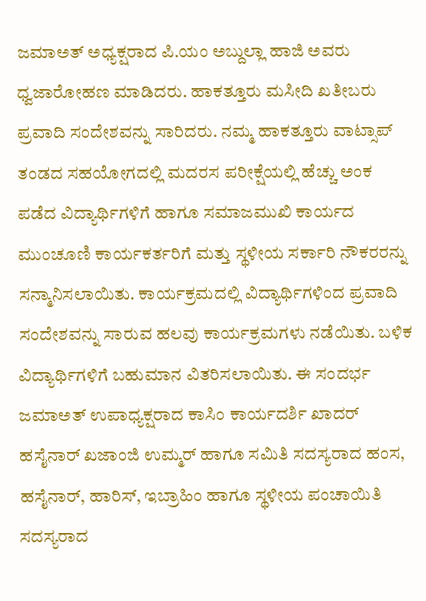ಜಮಾಅತ್ ಅಧ್ಯಕ್ಷರಾದ ಪಿ.ಯಂ ಅಬ್ದುಲ್ಲಾ ಹಾಜಿ ಅವರು ಧ್ವಜಾರೋಹಣ ಮಾಡಿದರು. ಹಾಕತ್ತೂರು ಮಸೀದಿ ಖತೀಬರು ಪ್ರವಾದಿ ಸಂದೇಶವನ್ನು ಸಾರಿದರು. ನಮ್ಮ ಹಾಕತ್ತೂರು ವಾಟ್ಸಾಪ್ ತಂಡದ ಸಹಯೋಗದಲ್ಲಿ ಮದರಸ ಪರೀಕ್ಷೆಯಲ್ಲಿ ಹೆಚ್ಚು ಅಂಕ ಪಡೆದ ವಿದ್ಯಾರ್ಥಿಗಳಿಗೆ ಹಾಗೂ ಸಮಾಜಮುಖಿ ಕಾರ್ಯದ ಮುಂಚೂಣಿ ಕಾರ್ಯಕರ್ತರಿಗೆ ಮತ್ತು ಸ್ಥಳೀಯ ಸರ್ಕಾರಿ ನೌಕರರನ್ನು ಸನ್ಮಾನಿಸಲಾಯಿತು. ಕಾರ್ಯಕ್ರಮದಲ್ಲಿ ವಿದ್ಯಾರ್ಥಿಗಳಿಂದ ಪ್ರವಾದಿ ಸಂದೇಶವನ್ನು ಸಾರುವ ಹಲವು ಕಾರ್ಯಕ್ರಮಗಳು ನಡೆಯಿತು. ಬಳಿಕ ವಿದ್ಯಾರ್ಥಿಗಳಿಗೆ ಬಹುಮಾನ ವಿತರಿಸಲಾಯಿತು. ಈ ಸಂದರ್ಭ ಜಮಾಅತ್ ಉಪಾಧ್ಯಕ್ಷರಾದ ಕಾಸಿಂ ಕಾರ್ಯದರ್ಶಿ ಖಾದರ್ ಹಸೈನಾರ್ ಖಜಾಂಜಿ ಉಮ್ಮರ್ ಹಾಗೂ ಸಮಿತಿ ಸದಸ್ಯರಾದ ಹಂಸ, ಹಸೈನಾರ್, ಹಾರಿಸ್, ಇಬ್ರಾಹಿಂ ಹಾಗೂ ಸ್ಥಳೀಯ ಪಂಚಾಯಿತಿ ಸದಸ್ಯರಾದ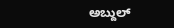ಅಬ್ದುಲ್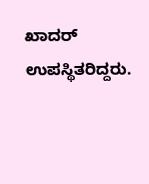ಖಾದರ್ ಉಪಸ್ಥಿತರಿದ್ದರು.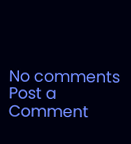No comments
Post a Comment